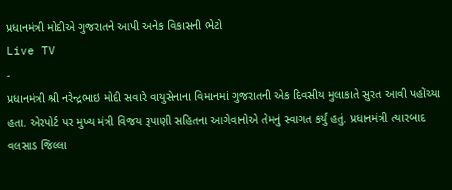પ્રધાનમંત્રી મોદીએ ગુજરાતને આપી અનેક વિકાસની ભેટો
Live TV
-
પ્રધાનમંત્રી શ્રી નરેન્દ્રભાઇ મોદી સવારે વાયુસેનાના વિમાનમાં ગુજરાતની એક દિવસીય મુલાકાતે સુરત આવી પહોંચ્યા હતા. એરપોર્ટ પર મુખ્ય મંત્રી વિજય રૂપાણી સહિતના આગેવાનોએ તેમનું સ્વાગત કર્યું હતું. પ્રધાનમંત્રી ત્યારબાદ વલસાડ જિલ્લા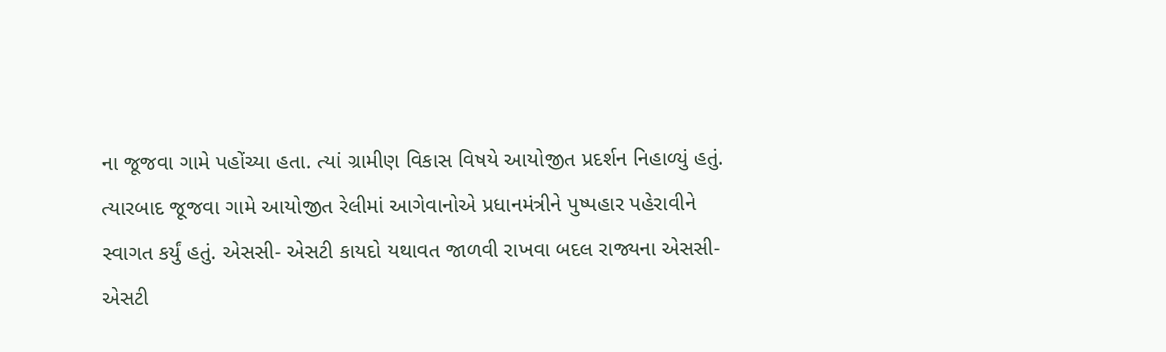ના જૂજવા ગામે પહોંચ્યા હતા. ત્યાં ગ્રામીણ વિકાસ વિષયે આયોજીત પ્રદર્શન નિહાળ્યું હતું. ત્યારબાદ જૂજવા ગામે આયોજીત રેલીમાં આગેવાનોએ પ્રધાનમંત્રીને પુષ્પહાર પહેરાવીને સ્વાગત કર્યું હતું. એસસી- એસટી કાયદો યથાવત જાળવી રાખવા બદલ રાજ્યના એસસી-એસટી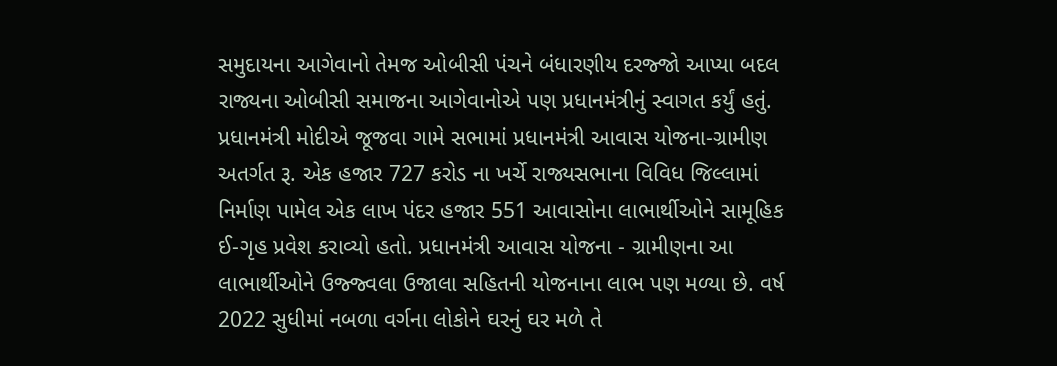સમુદાયના આગેવાનો તેમજ ઓબીસી પંચને બંધારણીય દરજ્જો આપ્યા બદલ રાજ્યના ઓબીસી સમાજના આગેવાનોએ પણ પ્રધાનમંત્રીનું સ્વાગત કર્યું હતું.
પ્રધાનમંત્રી મોદીએ જૂજવા ગામે સભામાં પ્રધાનમંત્રી આવાસ યોજના-ગ્રામીણ અતર્ગત રૂ. એક હજાર 727 કરોડ ના ખર્ચે રાજ્યસભાના વિવિધ જિલ્લામાં નિર્માણ પામેલ એક લાખ પંદર હજાર 551 આવાસોના લાભાર્થીઓને સામૂહિક ઈ-ગૃહ પ્રવેશ કરાવ્યો હતો. પ્રધાનમંત્રી આવાસ યોજના - ગ્રામીણના આ લાભાર્થીઓને ઉજ્જ્વલા ઉજાલા સહિતની યોજનાના લાભ પણ મળ્યા છે. વર્ષ 2022 સુધીમાં નબળા વર્ગના લોકોને ઘરનું ઘર મળે તે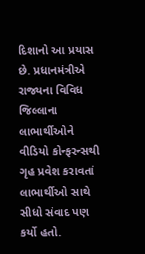દિશાનો આ પ્રયાસ છે. પ્રધાનમંત્રીએ રાજ્યના વિવિધ જિલ્લાના લાભાર્થીઓને વીડિયો કોન્ફરન્સથી ગૃહ પ્રવેશ કરાવતાં લાભાર્થીઓ સાથે સીધો સંવાદ પણ કર્યો હતો.